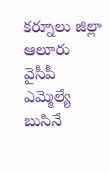కర్నూలు జిల్లా ఆలూరు వైసీపీ ఎమ్మెల్యే బుసినే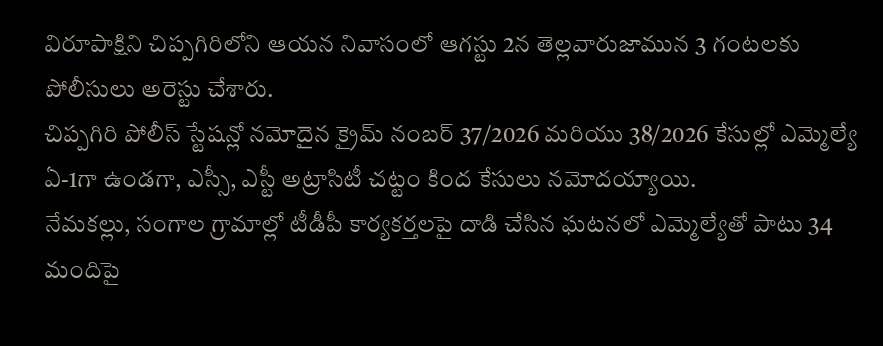విరూపాక్షిని చిప్పగిరిలోని ఆయన నివాసంలో ఆగస్టు 2న తెల్లవారుజామున 3 గంటలకు పోలీసులు అరెస్టు చేశారు.
చిప్పగిరి పోలీస్ స్టేషన్లో నమోదైన క్రైమ్ నంబర్ 37/2026 మరియు 38/2026 కేసుల్లో ఎమ్మెల్యే ఏ-1గా ఉండగా, ఎస్సీ, ఎస్టీ అట్రాసిటీ చట్టం కింద కేసులు నమోదయ్యాయి.
నేమకల్లు, సంగాల గ్రామాల్లో టీడీపీ కార్యకర్తలపై దాడి చేసిన ఘటనలో ఎమ్మెల్యేతో పాటు 34 మందిపై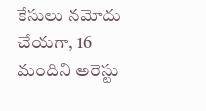కేసులు నమోదు చేయగా, 16 మందిని అరెస్టు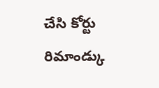చేసి కోర్టు రిమాండ్కు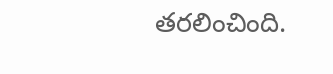తరలించింది.